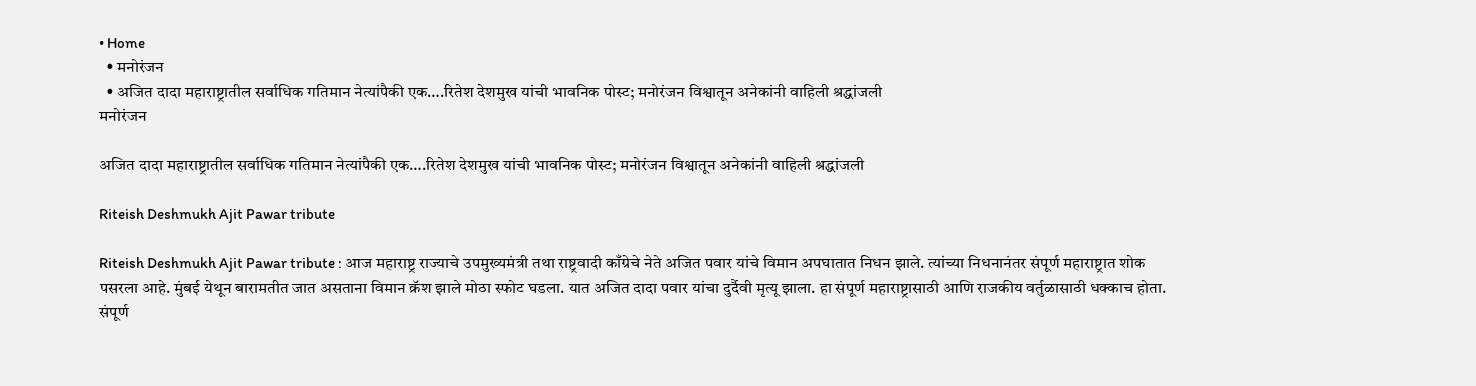• Home
  • मनोरंजन
  • अजित दादा महाराष्ट्रातील सर्वाधिक गतिमान नेत्यांपैकी एक….रितेश देशमुख यांची भावनिक पोस्ट; मनोरंजन विश्वातून अनेकांनी वाहिली श्रद्धांजली
मनोरंजन

अजित दादा महाराष्ट्रातील सर्वाधिक गतिमान नेत्यांपैकी एक….रितेश देशमुख यांची भावनिक पोस्ट; मनोरंजन विश्वातून अनेकांनी वाहिली श्रद्धांजली

Riteish Deshmukh Ajit Pawar tribute

Riteish Deshmukh Ajit Pawar tribute : आज महाराष्ट्र राज्याचे उपमुख्यमंत्री तथा राष्ट्रवादी काँग्रेचे नेते अजित पवार यांचे विमान अपघातात निधन झाले. त्यांच्या निधनानंतर संपूर्ण महाराष्ट्रात शोक पसरला आहे. मुंबई येथून बारामतीत जात असताना विमान क्रॅश झाले मोठा स्फोट घडला. यात अजित दादा पवार यांचा दुर्दैवी मृत्यू झाला. हा संपूर्ण महाराष्ट्रासाठी आणि राजकीय वर्तुळासाठी धक्काच होता. संपूर्ण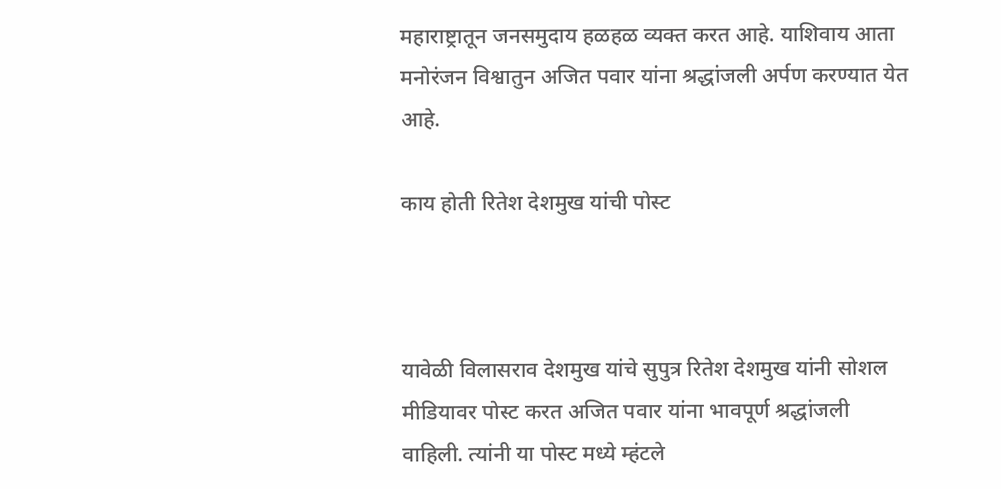महाराष्ट्रातून जनसमुदाय हळहळ व्यक्त करत आहे. याशिवाय आता मनोरंजन विश्वातुन अजित पवार यांना श्रद्धांजली अर्पण करण्यात येत आहे.

काय होती रितेश देशमुख यांची पोस्ट



यावेळी विलासराव देशमुख यांचे सुपुत्र रितेश देशमुख यांनी सोशल मीडियावर पोस्ट करत अजित पवार यांना भावपूर्ण श्रद्धांजली वाहिली. त्यांनी या पोस्ट मध्ये म्हंटले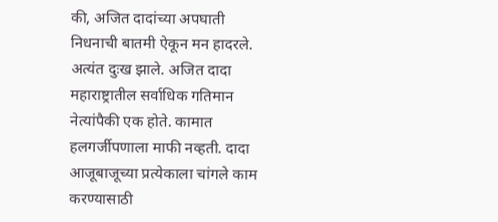की, अजित दादांच्या अपघाती निधनाची बातमी ऐकून मन हादरले. अत्यंत दुःख झाले. अजित दादा महाराष्ट्रातील सर्वाधिक गतिमान नेत्यांपैकी एक होते. कामात हलगर्जीपणाला माफी नव्हती. दादा आजूबाजूच्या प्रत्येकाला चांगले काम करण्यासाठी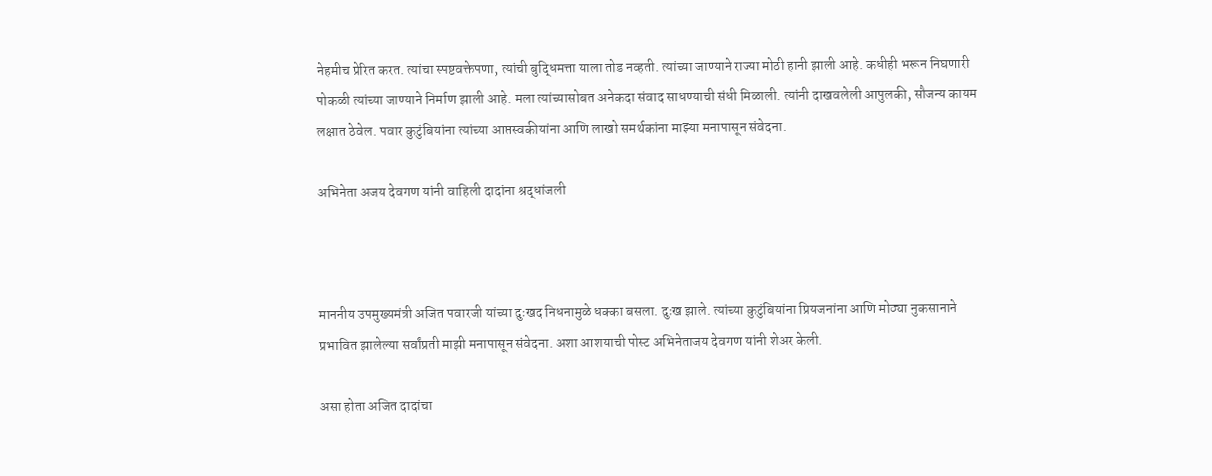नेहमीच प्रेरित करत. त्यांचा स्पष्टवक्तेपणा, त्यांची बुद्धिमत्ता याला तोड नव्हती. त्यांच्या जाण्याने राज्या मोठी हानी झाली आहे. कधीही भरून निघणारी पोकळी त्यांच्या जाण्याने निर्माण झाली आहे. मला त्यांच्यासोबत अनेकदा संवाद साधण्याची संधी मिळाली. त्यांनी दाखवलेली आपुलकी, सौजन्य कायम लक्षात ठेवेल. पवार कुटुंबियांना त्यांच्या आप्तस्वकीयांना आणि लाखो समर्थकांना माझ्या मनापासून संवेदना.

अभिनेता अजय देवगण यांनी वाहिली दादांना श्रद्धांजली



माननीय उपमुख्यमंत्री अजित पवारजी यांच्या दुःखद निधनामुळे धक्का बसला. दुःख झाले. त्यांच्या कुटुंबियांना प्रियजनांना आणि मोठ्या नुकसानाने प्रभावित झालेल्या सर्वांप्रती माझी मनापासून संवेदना. अशा आशयाची पोस्ट अभिनेताजय देवगण यांनी शेअर केली.

असा होता अजित दादांचा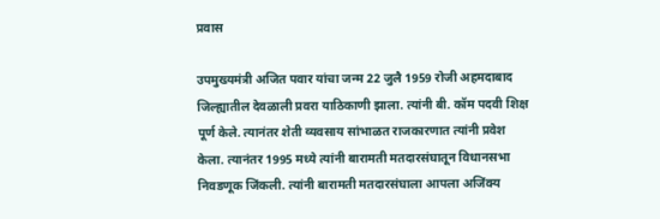प्रवास

उपमुख्यमंत्री अजित पवार यांचा जन्म 22 जुलै 1959 रोजी अहमदाबाद जिल्ह्यातील देवळाली प्रवरा याठिकाणी झाला. त्यांनी बी. कॉम पदवी शिक्ष पूर्ण केले. त्यानंतर शेती व्यवसाय सांभाळत राजकारणात त्यांनी प्रवेश केला. त्यानंतर 1995 मध्ये त्यांनी बारामती मतदारसंघातून विधानसभा निवडणूक जिंकली. त्यांनी बारामती मतदारसंघाला आपला अजिंक्य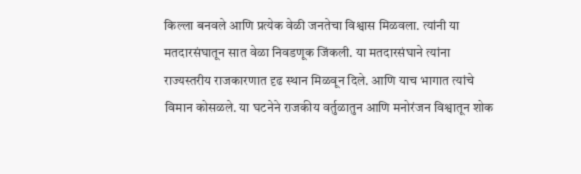किल्ला बनवले आणि प्रत्येक वेळी जनतेचा विश्वास मिळवला. त्यांनी या मतदारसंघातून सात वेळा निवडणूक जिंकली. या मतदारसंघाने त्यांना राज्यस्तरीय राजकारणात दृढ स्थान मिळवून दिले. आणि याच भागात त्यांचे विमान कोसळले. या घटनेने राजकीय वर्तुळातुन आणि मनोरंजन विश्वातून शोक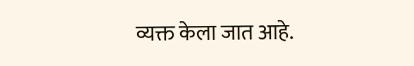व्यक्त केला जात आहे.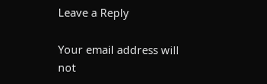Leave a Reply

Your email address will not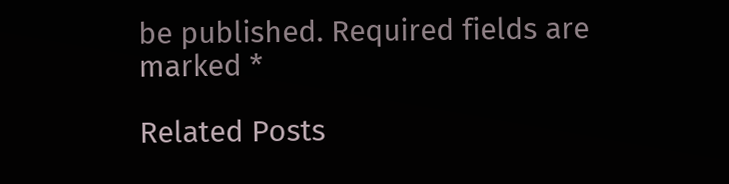be published. Required fields are marked *

Related Posts